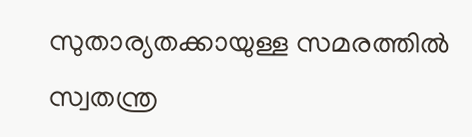സുതാര്യതക്കായുള്ള സമരത്തില്‍ സ്വതന്ത്ര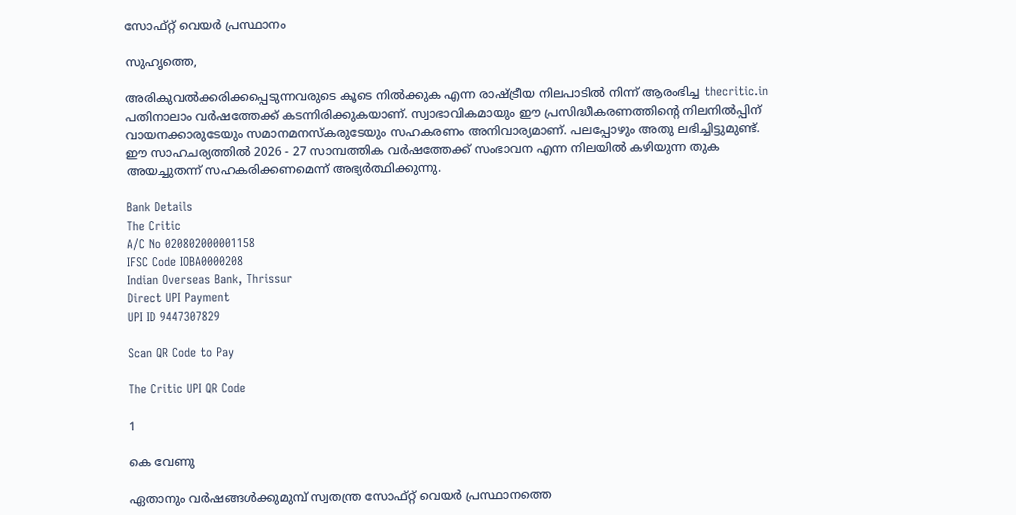സോഫ്റ്റ് വെയര്‍ പ്രസ്ഥാനം

സുഹൃത്തെ,

അരികുവല്‍ക്കരിക്കപ്പെടുന്നവരുടെ കൂടെ നില്‍ക്കുക എന്ന രാഷ്ട്രീയ നിലപാടില്‍ നിന്ന് ആരംഭിച്ച thecritic.in പതിനാലാം വര്‍ഷത്തേക്ക് കടന്നിരിക്കുകയാണ്. സ്വാഭാവികമായും ഈ പ്രസിദ്ധീകരണത്തിന്റെ നിലനില്‍പ്പിന് വായനക്കാരുടേയും സമാനമനസ്‌കരുടേയും സഹകരണം അനിവാര്യമാണ്. പലപ്പോഴും അതു ലഭിച്ചിട്ടുമുണ്ട്. ഈ സാഹചര്യത്തില്‍ 2026 - 27 സാമ്പത്തിക വര്‍ഷത്തേക്ക് സംഭാവന എന്ന നിലയില്‍ കഴിയുന്ന തുക അയച്ചുതന്ന് സഹകരിക്കണമെന്ന് അഭ്യര്‍ത്ഥിക്കുന്നു.

Bank Details
The Critic
A/C No 020802000001158
IFSC Code IOBA0000208
Indian Overseas Bank, Thrissur
Direct UPI Payment
UPI ID 9447307829

Scan QR Code to Pay

The Critic UPI QR Code

1

കെ വേണു

ഏതാനും വര്‍ഷങ്ങള്‍ക്കുമുമ്പ് സ്വതന്ത്ര സോഫ്റ്റ് വെയര്‍ പ്രസ്ഥാനത്തെ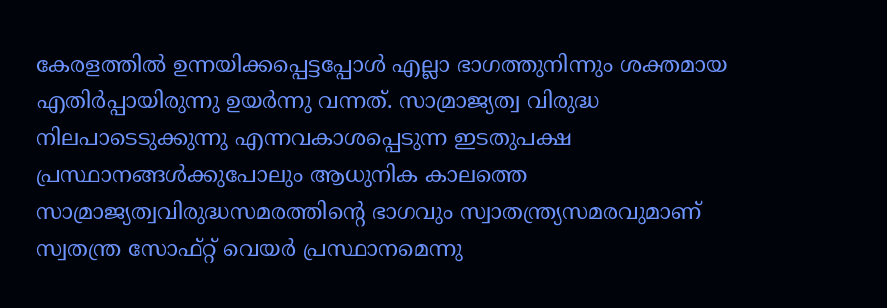കേരളത്തില്‍ ഉന്നയിക്കപ്പെട്ടപ്പോള്‍ എല്ലാ ഭാഗത്തുനിന്നും ശക്തമായ എതിര്‍പ്പായിരുന്നു ഉയര്‍ന്നു വന്നത്. സാമ്രാജ്യത്വ വിരുദ്ധ നിലപാടെടുക്കുന്നു എന്നവകാശപ്പെടുന്ന ഇടതുപക്ഷ പ്രസ്ഥാനങ്ങള്‍ക്കുപോലും ആധുനിക കാലത്തെ സാമ്രാജ്യത്വവിരുദ്ധസമരത്തിന്റെ ഭാഗവും സ്വാതന്ത്ര്യസമരവുമാണ് സ്വതന്ത്ര സോഫ്റ്റ് വെയര്‍ പ്രസ്ഥാനമെന്നു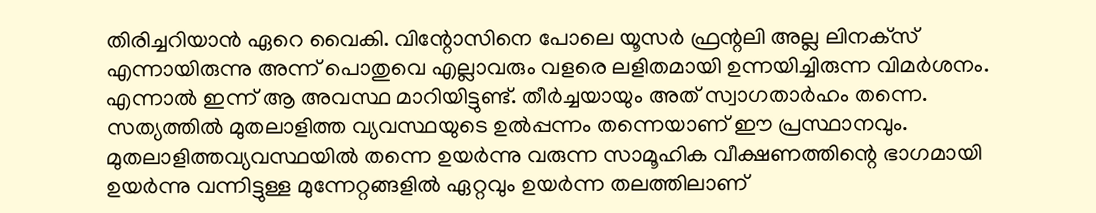തിരിച്ചറിയാന്‍ ഏറെ വൈകി. വിന്റോസിനെ പോലെ യൂസര്‍ ഫ്രന്റലി അല്ല ലിനക്‌സ് എന്നായിരുന്നു അന്ന് പൊതുവെ എല്ലാവരും വളരെ ലളിതമായി ഉന്നയിച്ചിരുന്ന വിമര്‍ശനം. എന്നാല്‍ ഇന്ന് ആ അവസ്ഥ മാറിയിട്ടുണ്ട്. തീര്‍ച്ചയായും അത് സ്വാഗതാര്‍ഹം തന്നെ.
സത്യത്തില്‍ മുതലാളിത്ത വ്യവസ്ഥയുടെ ഉല്‍പ്പന്നം തന്നെയാണ് ഈ പ്രസ്ഥാനവും. മുതലാളിത്തവ്യവസ്ഥയില്‍ തന്നെ ഉയര്‍ന്നു വരുന്ന സാമൂഹിക വീക്ഷണത്തിന്റെ ഭാഗമായി ഉയര്‍ന്നു വന്നിട്ടുള്ള മുന്നേറ്റങ്ങളില്‍ ഏറ്റവും ഉയര്‍ന്ന തലത്തിലാണ്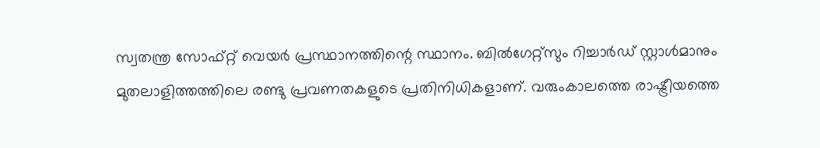സ്വതന്ത്ര സോഫ്റ്റ് വെയര്‍ പ്രസ്ഥാനത്തിന്റെ സ്ഥാനം. ബില്‍ഗേറ്റ്‌സും റിച്ചാര്‍ഡ് സ്റ്റാള്‍മാനും മുതലാളിത്തത്തിലെ രണ്ടു പ്രവണതകളുടെ പ്രതിനിധികളാണ്. വരുംകാലത്തെ രാഷ്ട്രീയത്തെ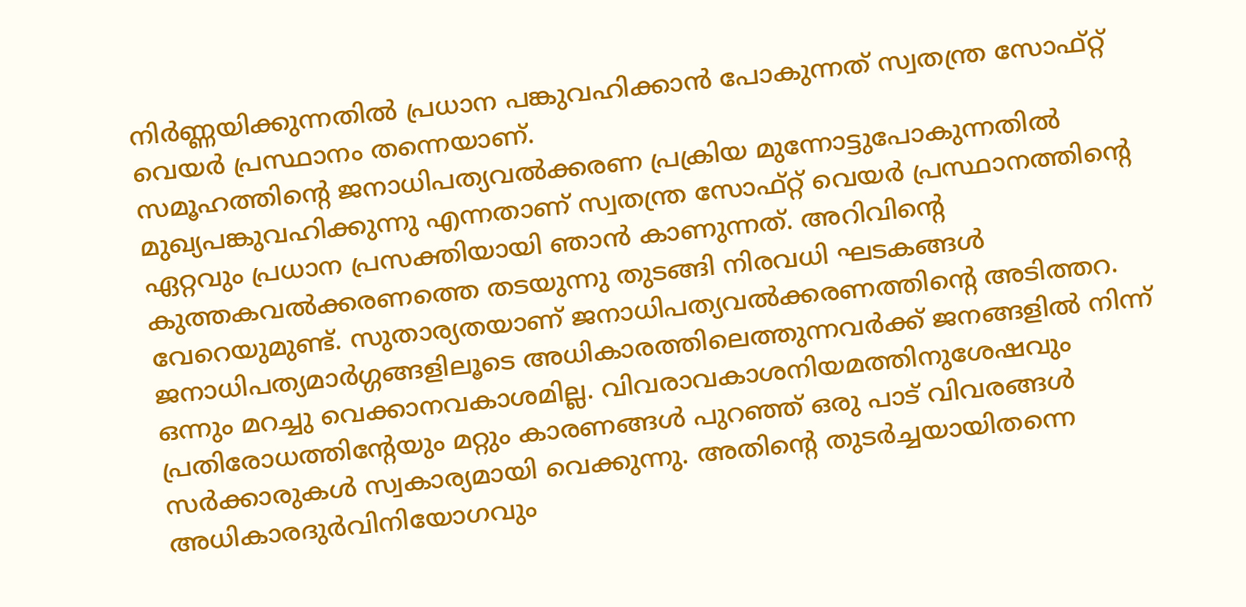നിര്‍ണ്ണയിക്കുന്നതില്‍ പ്രധാന പങ്കുവഹിക്കാന്‍ പോകുന്നത് സ്വതന്ത്ര സോഫ്റ്റ് വെയര്‍ പ്രസ്ഥാനം തന്നെയാണ്.
സമൂഹത്തിന്റെ ജനാധിപത്യവല്‍ക്കരണ പ്രക്രിയ മുന്നോട്ടുപോകുന്നതില്‍ മുഖ്യപങ്കുവഹിക്കുന്നു എന്നതാണ് സ്വതന്ത്ര സോഫ്റ്റ് വെയര്‍ പ്രസ്ഥാനത്തിന്റെ ഏറ്റവും പ്രധാന പ്രസക്തിയായി ഞാന്‍ കാണുന്നത്. അറിവിന്റെ കുത്തകവല്‍ക്കരണത്തെ തടയുന്നു തുടങ്ങി നിരവധി ഘടകങ്ങള്‍ വേറെയുമുണ്ട്. സുതാര്യതയാണ് ജനാധിപത്യവല്‍ക്കരണത്തിന്റെ അടിത്തറ. ജനാധിപത്യമാര്‍ഗ്ഗങ്ങളിലൂടെ അധികാരത്തിലെത്തുന്നവര്‍ക്ക് ജനങ്ങളില്‍ നിന്ന് ഒന്നും മറച്ചു വെക്കാനവകാശമില്ല. വിവരാവകാശനിയമത്തിനുശേഷവും പ്രതിരോധത്തിന്റേയും മറ്റും കാരണങ്ങള്‍ പുറഞ്ഞ് ഒരു പാട് വിവരങ്ങള്‍ സര്‍ക്കാരുകള്‍ സ്വകാര്യമായി വെക്കുന്നു. അതിന്റെ തുടര്‍ച്ചയായിതന്നെ അധികാരദുര്‍വിനിയോഗവും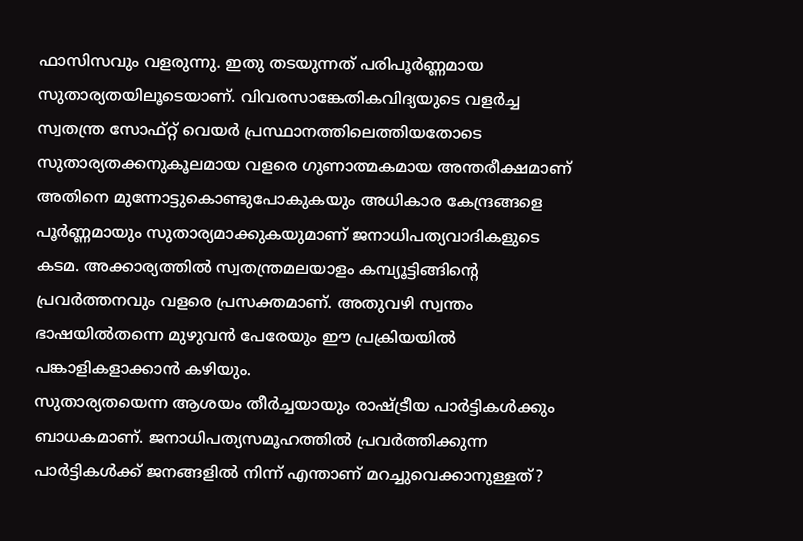ഫാസിസവും വളരുന്നു. ഇതു തടയുന്നത് പരിപൂര്‍ണ്ണമായ സുതാര്യതയിലൂടെയാണ്. വിവരസാങ്കേതികവിദ്യയുടെ വളര്‍ച്ച സ്വതന്ത്ര സോഫ്റ്റ് വെയര്‍ പ്രസ്ഥാനത്തിലെത്തിയതോടെ സുതാര്യതക്കനുകൂലമായ വളരെ ഗുണാത്മകമായ അന്തരീക്ഷമാണ് അതിനെ മുന്നോട്ടുകൊണ്ടുപോകുകയും അധികാര കേന്ദ്രങ്ങളെ പൂര്‍ണ്ണമായും സുതാര്യമാക്കുകയുമാണ് ജനാധിപത്യവാദികളുടെ കടമ. അക്കാര്യത്തില്‍ സ്വതന്ത്രമലയാളം കമ്പ്യൂട്ടിങ്ങിന്റെ പ്രവര്‍ത്തനവും വളരെ പ്രസക്തമാണ്. അതുവഴി സ്വന്തം ഭാഷയില്‍തന്നെ മുഴുവന്‍ പേരേയും ഈ പ്രക്രിയയില്‍ പങ്കാളികളാക്കാന്‍ കഴിയും.
സുതാര്യതയെന്ന ആശയം തീര്‍ച്ചയായും രാഷ്ട്രീയ പാര്‍ട്ടികള്‍ക്കും ബാധകമാണ്. ജനാധിപത്യസമൂഹത്തില്‍ പ്രവര്‍ത്തിക്കുന്ന പാര്‍ട്ടികള്‍ക്ക് ജനങ്ങളില്‍ നിന്ന് എന്താണ് മറച്ചുവെക്കാനുള്ളത്?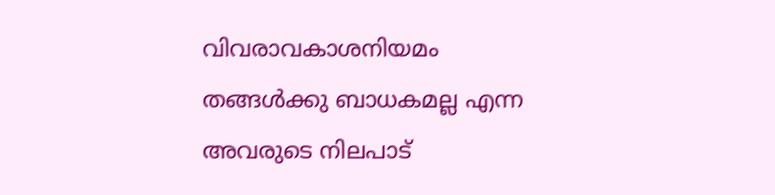വിവരാവകാശനിയമം തങ്ങള്‍ക്കു ബാധകമല്ല എന്ന അവരുടെ നിലപാട്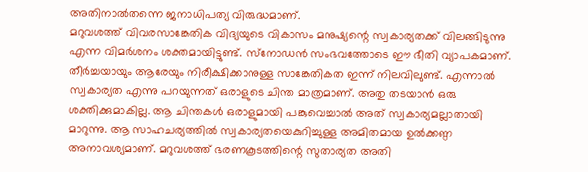അതിനാല്‍തന്നെ ജനാധിപത്യ വിരുദ്ധമാണ്.
മറുവശത്ത് വിവരസാങ്കേതിക വിദ്യയുടെ വികാസം മനുഷ്യന്റെ സ്വകാര്യതക്ക് വിലങ്ങിടുന്നു എന്ന വിമര്‍ശനം ശക്തമായിട്ടുണ്ട്. സ്‌നോഡന്‍ സംഭവത്തോടെ ഈ ഭീതി വ്യാപകമാണ്. തീര്‍ച്ചയായും ആരേയും നിരീക്ഷിക്കാനുള്ള സാങ്കേതികത ഇന്ന് നിലവിലുണ്ട്. എന്നാല്‍ സ്വകാര്യത എന്നു പറയുന്നത് ഒരാളുടെ ചിന്ത മാത്രമാണ്. അതു തടയാന്‍ ഒരു ശക്തിക്കുമാകില്ല. ആ ചിന്തകള്‍ ഒരാളുമായി പങ്കുവെച്ചാല്‍ അത് സ്വകാര്യമല്ലാതായി മാറുന്നു. ആ സാഹചര്യത്തില്‍ സ്വകാര്യതയെകുറിച്ചുള്ള അമിതമായ ഉല്‍ക്കണ്ഠ അനാവശ്യമാണ്. മറുവശത്ത് ഭരണകൂടത്തിന്റെ സുതാര്യത അതി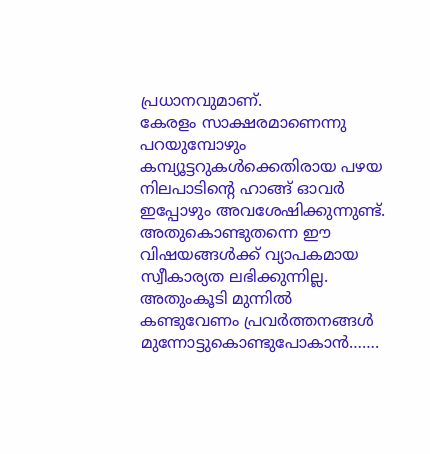പ്രധാനവുമാണ്.
കേരളം സാക്ഷരമാണെന്നു പറയുമ്പോഴും കമ്പ്യൂട്ടറുകള്‍ക്കെതിരായ പഴയ നിലപാടിന്റെ ഹാങ്ങ് ഓവര്‍ ഇപ്പോഴും അവശേഷിക്കുന്നുണ്ട്. അതുകൊണ്ടുതന്നെ ഈ വിഷയങ്ങള്‍ക്ക് വ്യാപകമായ സ്വീകാര്യത ലഭിക്കുന്നില്ല. അതുംകൂടി മുന്നില്‍ കണ്ടുവേണം പ്രവര്‍ത്തനങ്ങള്‍ മുന്നോട്ടുകൊണ്ടുപോകാന്‍…….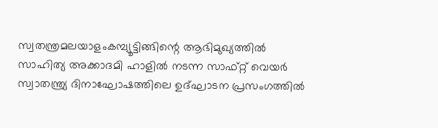സ്വതന്ത്രമലയാളംകമ്പ്യൂട്ടിങ്ങിന്റെ ആഭിമുഖ്യത്തില്‍ സാഹിത്യ അക്കാദമി ഹാളില്‍ നടന്ന സാഫ്റ്റ് വെയര്‍ സ്വാതന്ത്ര്യ ദിനാഘോഷത്തിലെ ഉദ്ഘാടന പ്രസംഗത്തില്‍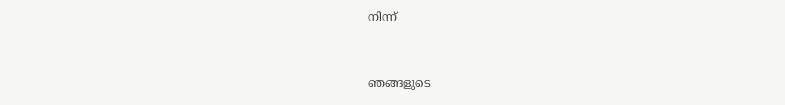നിന്ന്‌


ഞങ്ങളുടെ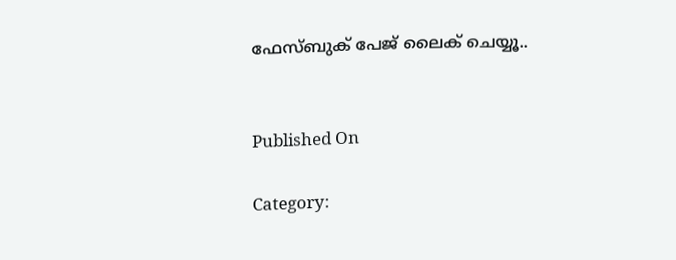ഫേസ്ബുക് പേജ് ലൈക് ചെയ്യൂ..


Published On

Category: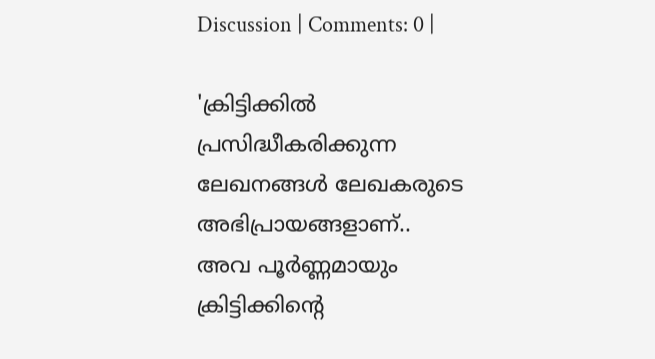Discussion | Comments: 0 |

'ക്രിട്ടിക്കില്‍ പ്രസിദ്ധീകരിക്കുന്ന ലേഖനങ്ങള്‍ ലേഖകരുടെ അഭിപ്രായങ്ങളാണ്.. അവ പൂര്‍ണ്ണമായും ക്രിട്ടിക്കിന്റെ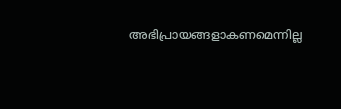അഭിപ്രായങ്ങളാകണമെന്നില്ല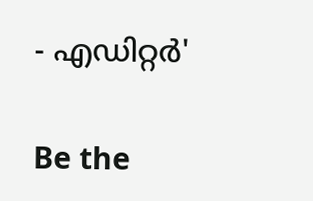- എഡിറ്റര്‍'

Be the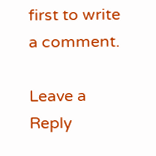first to write a comment.

Leave a Reply